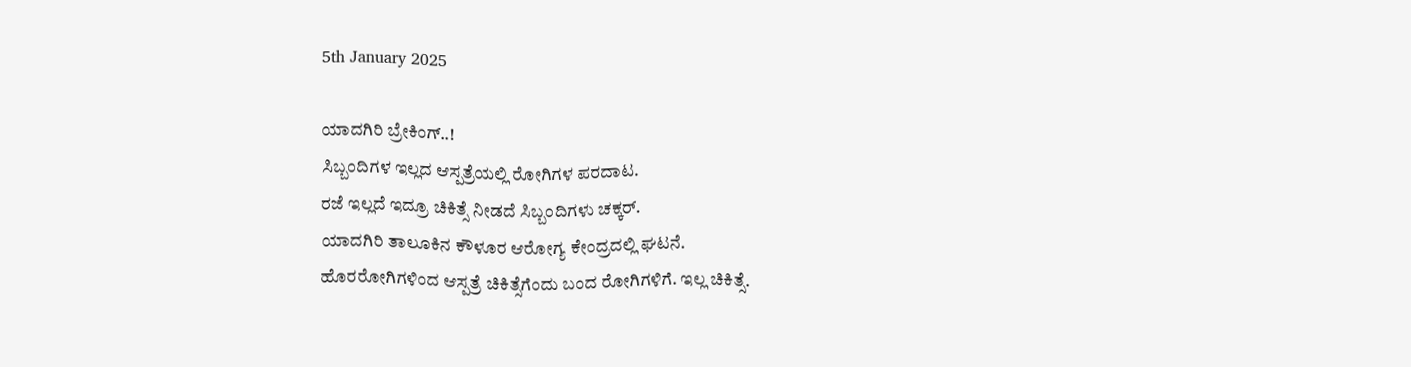5th January 2025

ಯಾದಗಿರಿ ಬ್ರೇಕಿಂಗ್..!
ಸಿಬ್ಬಂದಿಗಳ ಇಲ್ಲದ ಆಸ್ಪತ್ರೆಯಲ್ಲಿ ರೋಗಿಗಳ ಪರದಾಟ.
ರಜೆ ಇಲ್ಲದೆ ಇದ್ರೂ ಚಿಕಿತ್ಸೆ ನೀಡದೆ ಸಿಬ್ಬಂದಿಗಳು ಚಕ್ಕರ್.
ಯಾದಗಿರಿ ತಾಲೂಕಿನ ಕೌಳೂರ ಆರೋಗ್ಯ ಕೇಂದ್ರದಲ್ಲಿ ಘಟನೆ.
ಹೊರರೋಗಿಗಳಿಂದ ಆಸ್ಪತ್ರೆ ಚಿಕಿತ್ಸೆಗೆಂದು ಬಂದ ರೋಗಿಗಳಿಗೆ. ಇಲ್ಲ ಚಿಕಿತ್ಸೆ.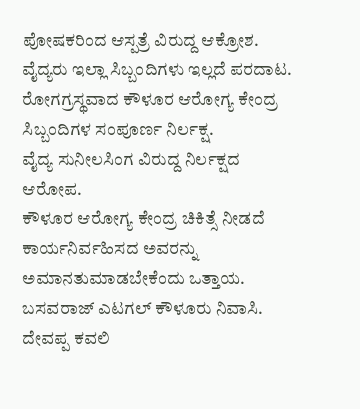ಪೋಷಕರಿಂದ ಆಸ್ಪತ್ರೆ ವಿರುದ್ದ ಆಕ್ರೋಶ.
ವೈದ್ಯರು ಇಲ್ಲಾ ಸಿಬ್ಬಂದಿಗಳು ಇಲ್ಲದೆ ಪರದಾಟ.
ರೋಗಗ್ರಸ್ಥವಾದ ಕೌಳೂರ ಆರೋಗ್ಯ ಕೇಂದ್ರ ಸಿಬ್ಬಂದಿಗಳ ಸಂಪೂರ್ಣ ನಿರ್ಲಕ್ಷ.
ವೈದ್ಯ ಸುನೀಲಸಿಂಗ ವಿರುದ್ದ ನಿರ್ಲಕ್ಷದ ಆರೋಪ.
ಕೌಳೂರ ಆರೋಗ್ಯ ಕೇಂದ್ರ ಚಿಕಿತ್ಸೆ ನೀಡದೆ ಕಾರ್ಯನಿರ್ವಹಿಸದ ಅವರನ್ನು ಅಮಾನತುಮಾಡಬೇಕೆಂದು ಒತ್ತಾಯ.
ಬಸವರಾಜ್ ಎಟಗಲ್ ಕೌಳೂರು ನಿವಾಸಿ.
ದೇವಪ್ಪ ಕವಲಿ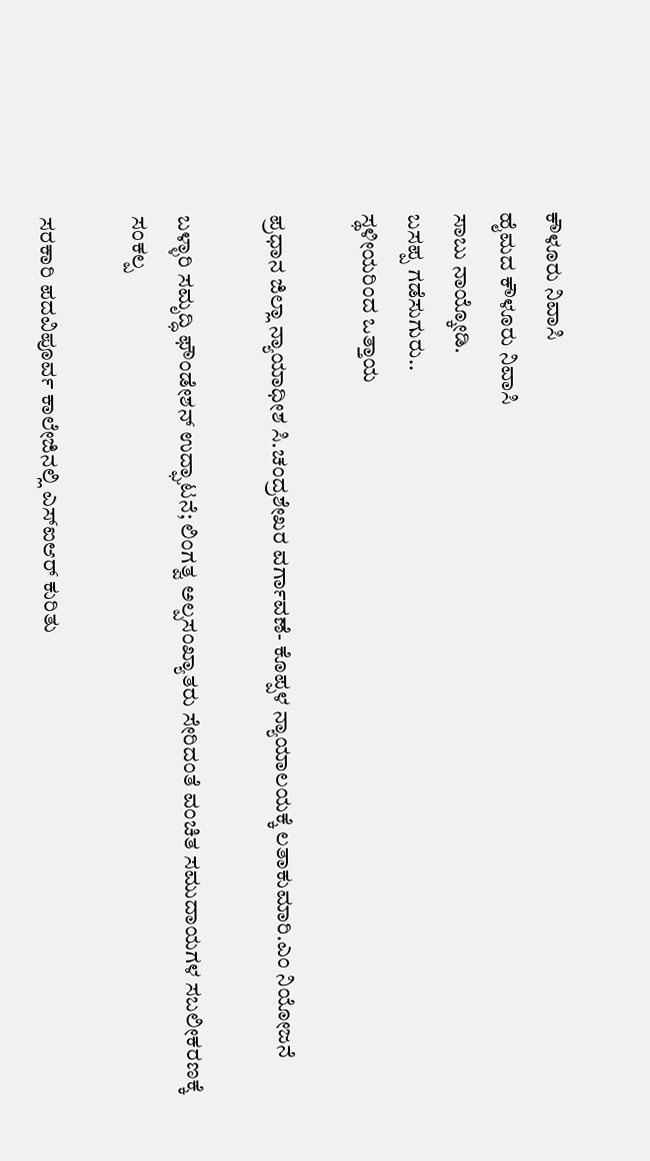ಕೌಳೂರು ನಿವಾಸಿ
ಹೈಮದ ಕೌಳೂರು ನಿವಾಸಿ
ಸಾಬು ನಾಯ್ಕೋಡಿ.
ಬಸಪ್ಪ ಗಡೆಸುಗುರು..
ಸ್ಥಳೀಯರಿಂದ ಒತ್ತಾಯ

ಪ್ರಧಾನ ಜಿಲ್ಲಾ ನ್ಯಾಯಾಧೀಶ ಸಿ.ಚಂದ್ರಶೇಖರ ವರ್ಗಾವಣೆ- ಕೊಪ್ಪಳ ನ್ಯಾಯಾಲಯಕ್ಕೆ ಲತಾಕುಮಾರಿ.ಎಂ ನಿಯೋಜನೆ

ಬಳ್ಳಾರಿ ಸಮೃದ್ಧಿ ಫೌಂಡೇಶನ್ ಉದ್ಘಾಟನೆ; ಲಿಂಗತ್ವ ಅಲ್ಪಸಂಖ್ಯಾತರು ಸೇರಿದಂತೆ ವಂಚಿತ ಸಮುದಾಯಗಳ ಸಬಲೀಕರಣಕ್ಕೆ ಸಂಕಲ್ಪ

ಸರಕಾರಿ ಪದವಿಪೂರ್ವ ಕಾಲೇಜಿನಲ್ಲಿ ಎಸ್ಐಆರ್ ಕುರಿತು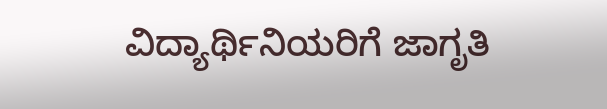ವಿದ್ಯಾರ್ಥಿನಿಯರಿಗೆ ಜಾಗೃತಿ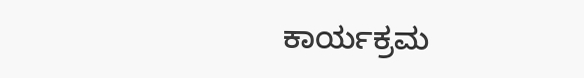ಕಾರ್ಯಕ್ರಮ